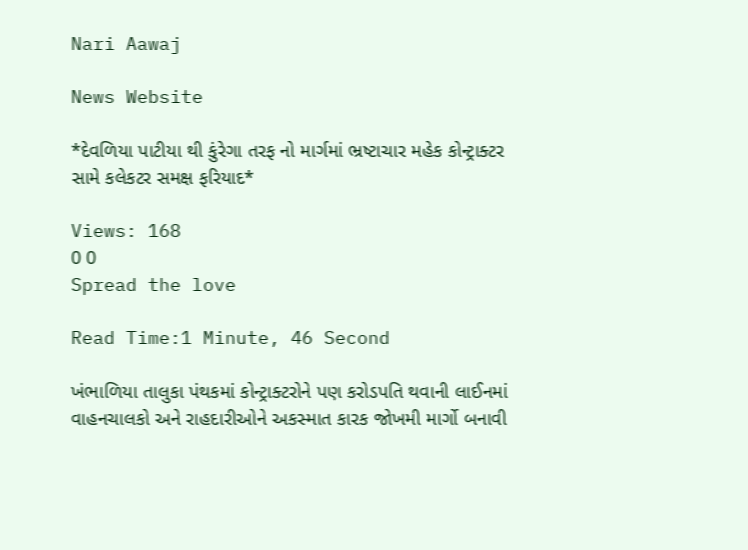Nari Aawaj

News Website

*દેવળિયા પાટીયા થી કુંરેગા તરફ નો માર્ગમાં ભ્રષ્ટાચાર મહેક કોન્ટ્રાક્ટર સામે કલેકટર સમક્ષ ફરિયાદ*

Views: 168
0 0
Spread the love

Read Time:1 Minute, 46 Second

ખંભાળિયા તાલુકા પંથકમાં કોન્ટ્રાક્ટરોને પણ કરોડપતિ થવાની લાઈનમાં વાહનચાલકો અને રાહદારીઓને અકસ્માત કારક જોખમી માર્ગો બનાવી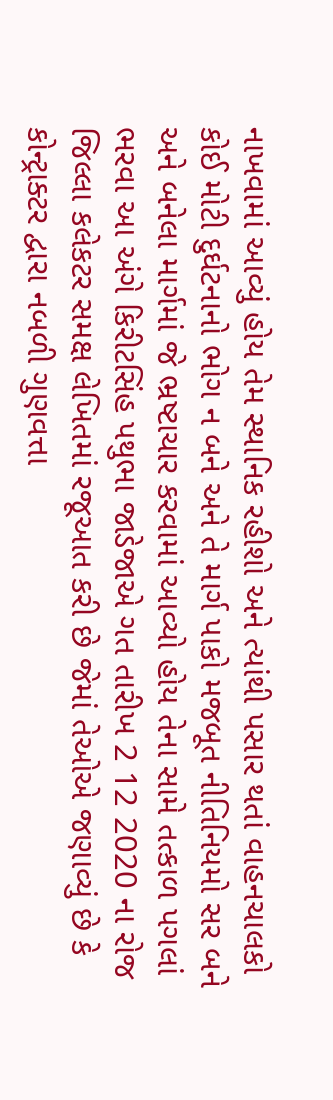નાખવામાં આવ્યું હોય તેમ સ્થાનિક રહીશો અને ત્યાંથી પસાર થતાં વાહનચાલકો કોઈ મોટી દુર્ઘટનાનો ભોગ ન બને અને તે માર્ગ પાકો મજબૂત નીતિનિયમો સર બને અને બનેલા માર્ગમાં જે ભ્રષ્ટાચાર કરવામાં આવ્યો હોય તેના સામે તત્કાળ પગલાં ભરવા આ અંગે કિરીટસિંહ પથુભા જાડેજાએ ગત તારીખ 2 12 2020 ના રોજ જિલ્લા કલેકટર સમક્ષ લેખિતમાં રજૂઆત કરી છે જેમાં તેઓએ જણાવ્યું છે કે કોન્ટ્રાક્ટર દ્વારા નબળી ગુણવત્તા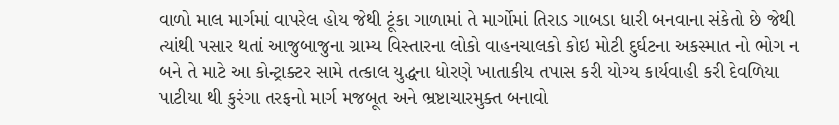વાળો માલ માર્ગમાં વાપરેલ હોય જેથી ટૂંકા ગાળામાં તે માર્ગોમાં તિરાડ ગાબડા ધારી બનવાના સંકેતો છે જેથી ત્યાંથી પસાર થતાં આજુબાજુના ગ્રામ્ય વિસ્તારના લોકો વાહનચાલકો કોઇ મોટી દુર્ઘટના અકસ્માત નો ભોગ ન બને તે માટે આ કોન્ટ્રાક્ટર સામે તત્કાલ યુદ્ધના ધોરણે ખાતાકીય તપાસ કરી યોગ્ય કાર્યવાહી કરી દેવળિયા પાટીયા થી કુરંગા તરફનો માર્ગ મજબૂત અને ભ્રષ્ટાચારમુક્ત બનાવો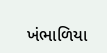ખંભાળિયા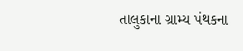તાલુકાના ગ્રામ્ય પંથકના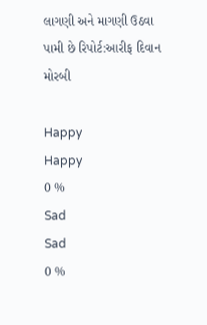લાગણી અને માગણી ઉઠવા પામી છે રિપોર્ટ:આરીફ દિવાન મોરબી

Happy
Happy
0 %
Sad
Sad
0 %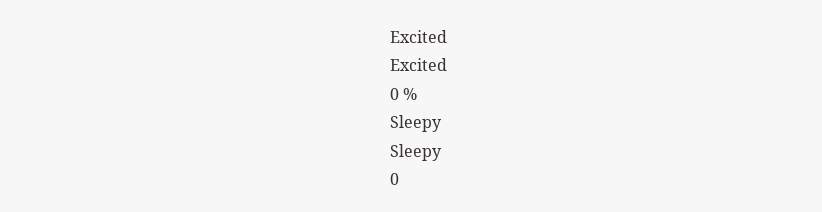Excited
Excited
0 %
Sleepy
Sleepy
0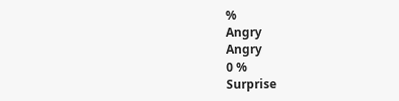%
Angry
Angry
0 %
Surprise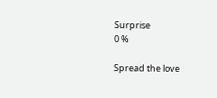Surprise
0 %

Spread the love